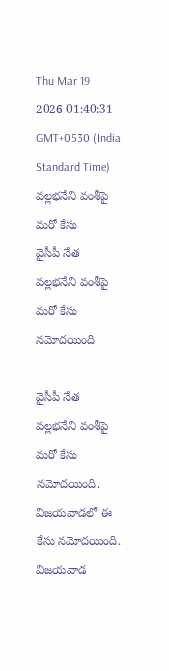Thu Mar 19 2026 01:40:31 GMT+0530 (India Standard Time)
వల్లభనేని వంశీపై మరో కేసు
వైసీపీ నేత వల్లభనేని వంశీపై మరో కేసు నమోదయింది

వైసీపీ నేత వల్లభనేని వంశీపై మరో కేసు నమోదయింది. విజయవాడలో ఈ కేసు నమోదయింది. విజయవాడ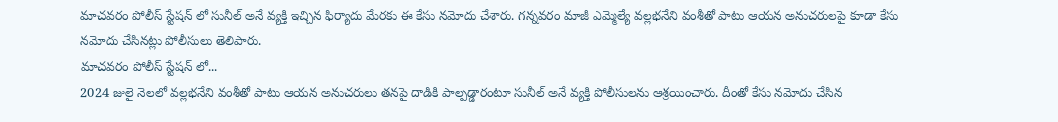మాచవరం పోలీస్ స్టేషన్ లో సునీల్ అనే వ్యక్తి ఇచ్చిన ఫిర్యాదు మేరకు ఈ కేసు నమోదు చేశారు. గన్నవరం మాజీ ఎమ్మెల్యే వల్లభనేని వంశీతో పాటు ఆయన అనుచరులపై కూడా కేసు నమోదు చేసినట్లు పోలీసులు తెలిపారు.
మాచవరం పోలీస్ స్టేషన్ లో...
2024 జులై నెలలో వల్లభనేని వంశీతో పాటు ఆయన అనుచరులు తనపై దాడికి పాల్పడ్డారంటూ సునీల్ అనే వ్యక్తి పోలీసులను ఆశ్రయించారు. దీంతో కేసు నమోదు చేసిన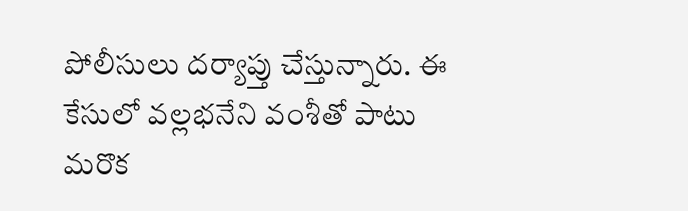పోలీసులు దర్యాప్తు చేస్తున్నారు. ఈ కేసులో వల్లభనేని వంశీతో పాటు మరొక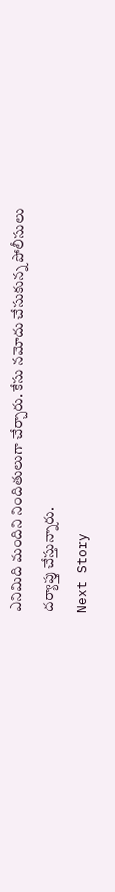ఎనిమిది మందిని నిందితులుగా చేర్చారు. కేసు నమోదు చేసుకున్న పోలీసులు దర్యాప్తు చేస్తున్నారు.
Next Story